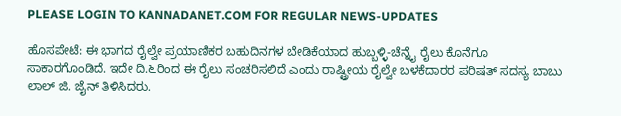PLEASE LOGIN TO KANNADANET.COM FOR REGULAR NEWS-UPDATES

ಹೊಸಪೇಟೆ: ಈ ಭಾಗದ ರೈಲ್ವೇ ಪ್ರಯಾಣಿಕರ ಬಹುದಿನಗಳ ಬೇಡಿಕೆಯಾದ ಹುಬ್ಬಳ್ಳಿ-ಚೆನ್ನೈ ರೈಲು ಕೊನೆಗೂ ಸಾಕಾರಗೊಂಡಿದೆ. ಇದೇ ದಿ.೬ರಿಂದ ಈ ರೈಲು ಸಂಚರಿಸಲಿದೆ ಎಂದು ರಾಷ್ಟ್ರೀಯ ರೈಲ್ವೇ ಬಳಕೆದಾರರ ಪರಿಷತ್ ಸದಸ್ಯ ಬಾಬು ಲಾಲ್ ಜಿ. ಜೈನ್ ತಿಳಿಸಿದರು.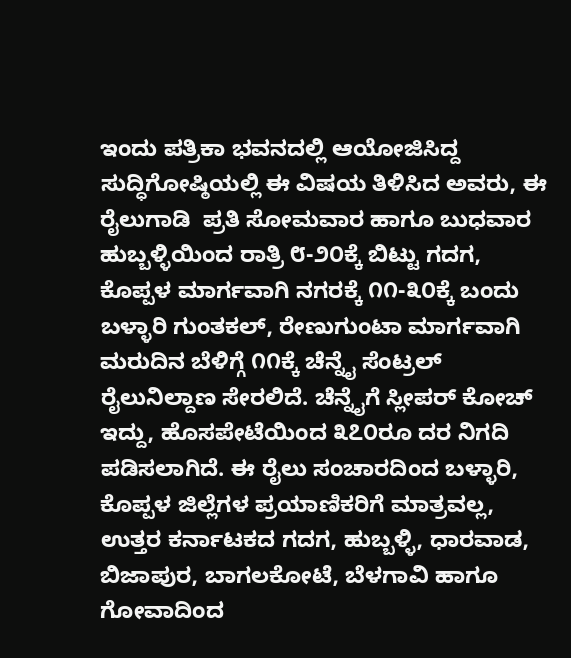ಇಂದು ಪತ್ರಿಕಾ ಭವನದಲ್ಲಿ ಆಯೋಜಿಸಿದ್ದ ಸುದ್ಧಿಗೋಷ್ಠಿಯಲ್ಲಿ ಈ ವಿಷಯ ತಿಳಿಸಿದ ಅವರು, ಈ ರೈಲುಗಾಡಿ  ಪ್ರತಿ ಸೋಮವಾರ ಹಾಗೂ ಬುಧವಾರ ಹುಬ್ಬಳ್ಳಿಯಿಂದ ರಾತ್ರಿ ೮-೨೦ಕ್ಕೆ ಬಿಟ್ಟು ಗದಗ, ಕೊಪ್ಪಳ ಮಾರ್ಗವಾಗಿ ನಗರಕ್ಕೆ ೧೧-೩೦ಕ್ಕೆ ಬಂದು ಬಳ್ಳಾರಿ ಗುಂತಕಲ್, ರೇಣುಗುಂಟಾ ಮಾರ್ಗವಾಗಿ ಮರುದಿನ ಬೆಳಿಗ್ಗೆ ೧೧ಕ್ಕೆ ಚೆನ್ನೈ ಸೆಂಟ್ರಲ್ ರೈಲುನಿಲ್ದಾಣ ಸೇರಲಿದೆ. ಚೆನ್ನೈಗೆ ಸ್ಲೀಪರ್ ಕೋಚ್ ಇದ್ದು, ಹೊಸಪೇಟೆಯಿಂದ ೩೭೦ರೂ ದರ ನಿಗದಿ ಪಡಿಸಲಾಗಿದೆ. ಈ ರೈಲು ಸಂಚಾರದಿಂದ ಬಳ್ಳಾರಿ, ಕೊಪ್ಪಳ ಜಿಲ್ಲೆಗಳ ಪ್ರಯಾಣಿಕರಿಗೆ ಮಾತ್ರವಲ್ಲ, ಉತ್ತರ ಕರ್ನಾಟಕದ ಗದಗ, ಹುಬ್ಬಳ್ಳಿ, ಧಾರವಾಡ, ಬಿಜಾಪುರ, ಬಾಗಲಕೋಟೆ, ಬೆಳಗಾವಿ ಹಾಗೂ ಗೋವಾದಿಂದ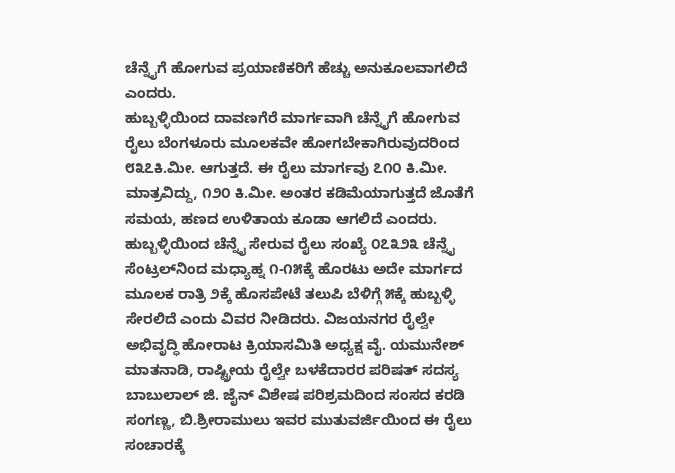ಚೆನ್ನೈಗೆ ಹೋಗುವ ಪ್ರಯಾಣಿಕರಿಗೆ ಹೆಚ್ಚು ಅನುಕೂಲವಾಗಲಿದೆ ಎಂದರು.
ಹುಬ್ಬಳ್ಳಿಯಿಂದ ದಾವಣಗೆರೆ ಮಾರ್ಗವಾಗಿ ಚೆನ್ನೈಗೆ ಹೋಗುವ ರೈಲು ಬೆಂಗಳೂರು ಮೂಲಕವೇ ಹೋಗಬೇಕಾಗಿರುವುದರಿಂದ ೮೩೭ಕಿ.ಮೀ. ಆಗುತ್ತದೆ. ಈ ರೈಲು ಮಾರ್ಗವು ೭೧೦ ಕಿ.ಮೀ. ಮಾತ್ರವಿದ್ದು, ೧೨೦ ಕಿ.ಮೀ. ಅಂತರ ಕಡಿಮೆಯಾಗುತ್ತದೆ ಜೊತೆಗೆ ಸಮಯ, ಹಣದ ಉಳಿತಾಯ ಕೂಡಾ ಆಗಲಿದೆ ಎಂದರು.  ಹುಬ್ಬಳ್ಳಿಯಿಂದ ಚೆನ್ನೈ ಸೇರುವ ರೈಲು ಸಂಖ್ಯೆ ೦೭೩೨೩ ಚೆನ್ನೈ ಸೆಂಟ್ರಲ್‌ನಿಂದ ಮಧ್ಯಾಹ್ನ ೧-೧೫ಕ್ಕೆ ಹೊರಟು ಅದೇ ಮಾರ್ಗದ ಮೂಲಕ ರಾತ್ರಿ ೨ಕ್ಕೆ ಹೊಸಪೇಟೆ ತಲುಪಿ ಬೆಳಿಗ್ಗೆ ೫ಕ್ಕೆ ಹುಬ್ಬಳ್ಳಿ ಸೇರಲಿದೆ ಎಂದು ವಿವರ ನೀಡಿದರು. ವಿಜಯನಗರ ರೈಲ್ವೇ ಅಭಿವೃದ್ಧಿ ಹೋರಾಟ ಕ್ರಿಯಾಸಮಿತಿ ಅಧ್ಯಕ್ಷ ವೈ. ಯಮುನೇಶ್ ಮಾತನಾಡಿ, ರಾಷ್ಟ್ರೀಯ ರೈಲ್ವೇ ಬಳಕೆದಾರರ ಪರಿಷತ್ ಸದಸ್ಯ ಬಾಬುಲಾಲ್ ಜಿ. ಜೈನ್ ವಿಶೇಷ ಪರಿಶ್ರಮದಿಂದ ಸಂಸದ ಕರಡಿ ಸಂಗಣ್ಣ, ಬಿ.ಶ್ರೀರಾಮುಲು ಇವರ ಮುತುವರ್ಜಿಯಿಂದ ಈ ರೈಲು ಸಂಚಾರಕ್ಕೆ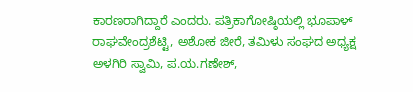ಕಾರಣರಾಗಿದ್ದಾರೆ ಎಂದರು. ಪತ್ರಿಕಾಗೋಷ್ಠಿಯಲ್ಲಿ ಭೂಪಾಳ್ ರಾಘವೇಂದ್ರಶೆಟ್ಟಿ, ಅಶೋಕ ಜೀರೆ, ತಮಿಳು ಸಂಘದ ಅಧ್ಯಕ್ಷ ಅಳಗಿರಿ ಸ್ವಾಮಿ, ಪ.ಯ.ಗಣೇಶ್,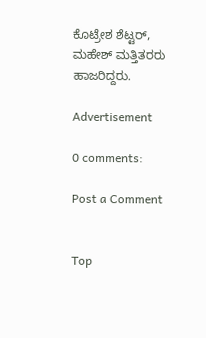ಕೊಟ್ರೇಶ ಶೆಟ್ಟರ್, ಮಹೇಶ್ ಮತ್ತಿತರರು ಹಾಜರಿದ್ದರು.

Advertisement

0 comments:

Post a Comment


Top